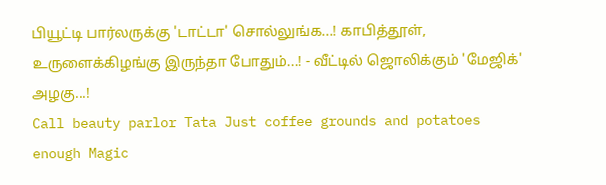பியூட்டி பார்லருக்கு 'டாட்டா' சொல்லுங்க...! காபித்தூள், உருளைக்கிழங்கு இருந்தா போதும்...! - வீட்டில் ஜொலிக்கும் 'மேஜிக்' அழகு...!
Call beauty parlor Tata Just coffee grounds and potatoes enough Magic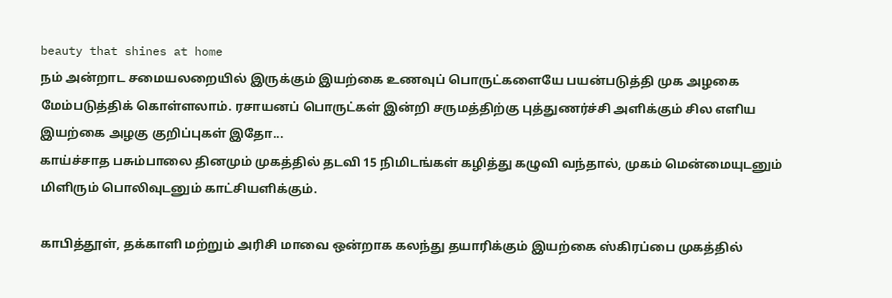beauty that shines at home
நம் அன்றாட சமையலறையில் இருக்கும் இயற்கை உணவுப் பொருட்களையே பயன்படுத்தி முக அழகை மேம்படுத்திக் கொள்ளலாம். ரசாயனப் பொருட்கள் இன்றி சருமத்திற்கு புத்துணர்ச்சி அளிக்கும் சில எளிய இயற்கை அழகு குறிப்புகள் இதோ...
காய்ச்சாத பசும்பாலை தினமும் முகத்தில் தடவி 15 நிமிடங்கள் கழித்து கழுவி வந்தால், முகம் மென்மையுடனும் மிளிரும் பொலிவுடனும் காட்சியளிக்கும்.

காபித்தூள், தக்காளி மற்றும் அரிசி மாவை ஒன்றாக கலந்து தயாரிக்கும் இயற்கை ஸ்கிரப்பை முகத்தில்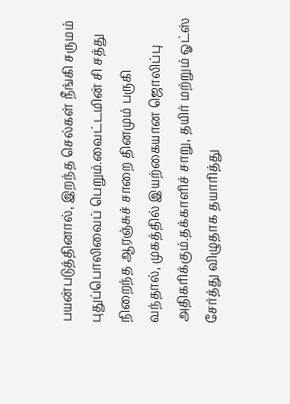பயன்படுத்தினால், இறந்த செல்கள் நீங்கி சருமம் புதுப்பொலிவைப் பெறும்.வைட்டமின் சி சத்து நிறைந்த ஆரஞ்சுச் சாறை தினமும் பருகி வந்தால், முகத்தில் இயற்கையான ஜொலிப்பு அதிகரிக்கும்.தக்காளிச் சாறு, தயிர் மற்றும் ஓட்ஸ் சேர்த்து விழுதாக தயாரித்து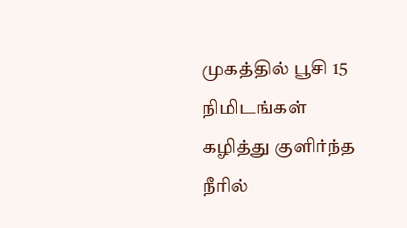முகத்தில் பூசி 15 நிமிடங்கள் கழித்து குளிர்ந்த நீரில்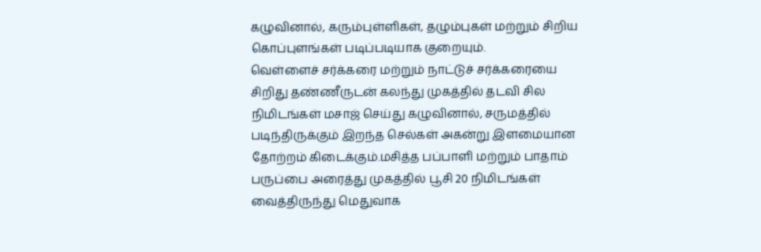கழுவினால், கரும்புள்ளிகள், தழும்புகள் மற்றும் சிறிய கொப்புளங்கள் படிப்படியாக குறையும்.
வெள்ளைச் சர்க்கரை மற்றும் நாட்டுச் சர்க்கரையை சிறிது தண்ணீருடன் கலந்து முகத்தில் தடவி சில நிமிடங்கள் மசாஜ் செய்து கழுவினால், சருமத்தில் படிந்திருக்கும் இறந்த செல்கள் அகன்று இளமையான தோற்றம் கிடைக்கும்.மசித்த பப்பாளி மற்றும் பாதாம் பருப்பை அரைத்து முகத்தில் பூசி 20 நிமிடங்கள் வைத்திருந்து மெதுவாக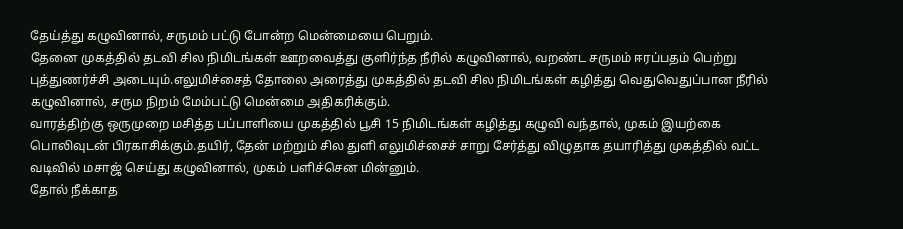தேய்த்து கழுவினால், சருமம் பட்டு போன்ற மென்மையை பெறும்.
தேனை முகத்தில் தடவி சில நிமிடங்கள் ஊறவைத்து குளிர்ந்த நீரில் கழுவினால், வறண்ட சருமம் ஈரப்பதம் பெற்று புத்துணர்ச்சி அடையும்.எலுமிச்சைத் தோலை அரைத்து முகத்தில் தடவி சில நிமிடங்கள் கழித்து வெதுவெதுப்பான நீரில் கழுவினால், சரும நிறம் மேம்பட்டு மென்மை அதிகரிக்கும்.
வாரத்திற்கு ஒருமுறை மசித்த பப்பாளியை முகத்தில் பூசி 15 நிமிடங்கள் கழித்து கழுவி வந்தால், முகம் இயற்கை பொலிவுடன் பிரகாசிக்கும்.தயிர், தேன் மற்றும் சில துளி எலுமிச்சைச் சாறு சேர்த்து விழுதாக தயாரித்து முகத்தில் வட்ட வடிவில் மசாஜ் செய்து கழுவினால், முகம் பளிச்சென மின்னும்.
தோல் நீக்காத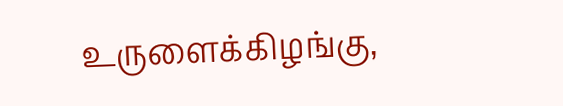உருளைக்கிழங்கு,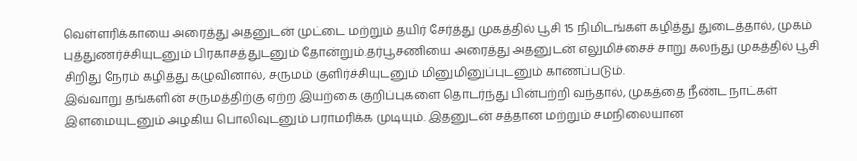வெள்ளரிக்காயை அரைத்து அதனுடன் முட்டை மற்றும் தயிர் சேர்த்து முகத்தில் பூசி 15 நிமிடங்கள் கழித்து துடைத்தால், முகம் புத்துணர்ச்சியுடனும் பிரகாசத்துடனும் தோன்றும்.தர்பூசணியை அரைத்து அதனுடன் எலுமிச்சைச் சாறு கலந்து முகத்தில் பூசி சிறிது நேரம் கழித்து கழுவினால், சருமம் குளிர்ச்சியுடனும் மினுமினுப்புடனும் காணப்படும்.
இவ்வாறு தங்களின் சருமத்திற்கு ஏற்ற இயற்கை குறிப்புகளை தொடர்ந்து பின்பற்றி வந்தால், முகத்தை நீண்ட நாட்கள் இளமையுடனும் அழகிய பொலிவுடனும் பராமரிக்க முடியும். இதனுடன் சத்தான மற்றும் சமநிலையான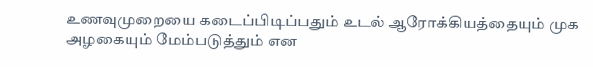உணவுமுறையை கடைப்பிடிப்பதும் உடல் ஆரோக்கியத்தையும் முக அழகையும் மேம்படுத்தும் என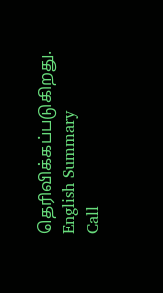தெரிவிக்கப்படுகிறது.
English Summary
Call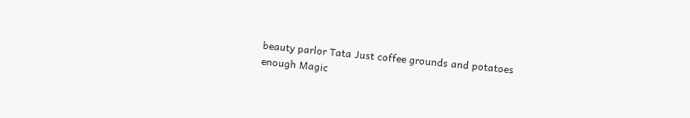beauty parlor Tata Just coffee grounds and potatoes enough Magic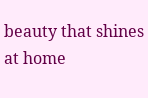beauty that shines at home